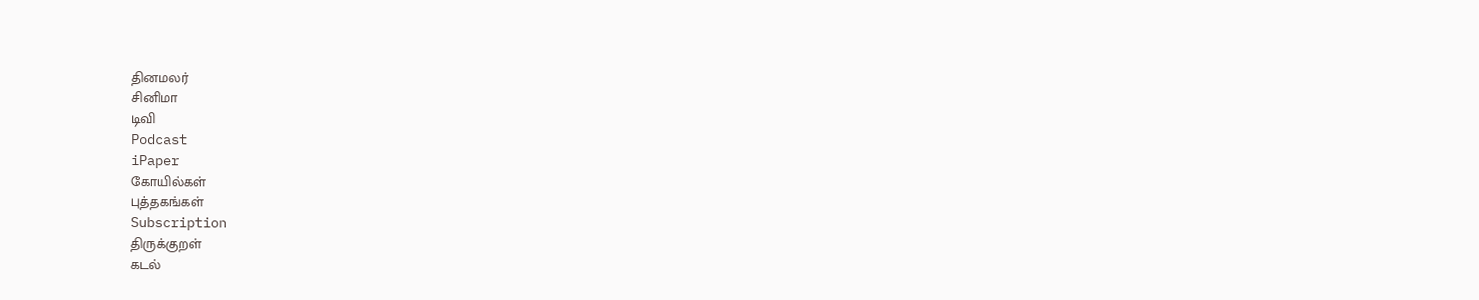தினமலர்
சினிமா
டிவி
Podcast
iPaper
கோயில்கள்
புத்தகங்கள்
Subscription
திருக்குறள்
கடல்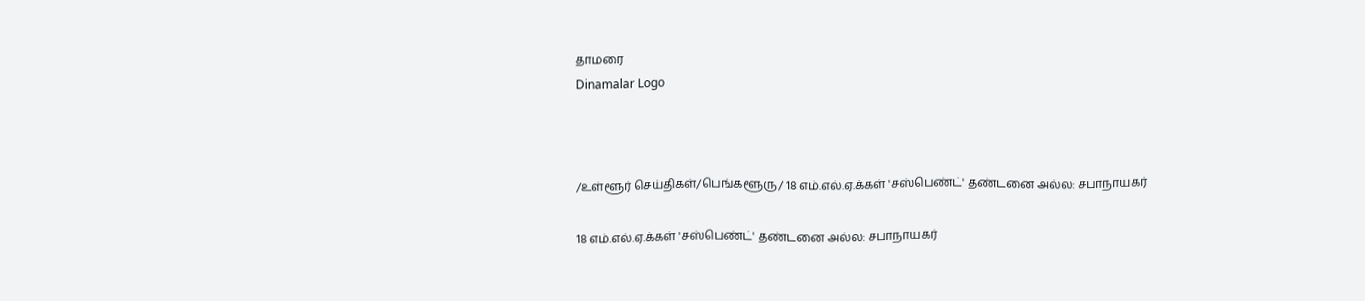தாமரை
Dinamalar Logo



/உள்ளூர் செய்திகள்/பெங்களூரு/ 18 எம்.எல்.ஏ.க்கள் 'சஸ்பெண்ட்' தண்டனை அல்ல: சபாநாயகர்

18 எம்.எல்.ஏ.க்கள் 'சஸ்பெண்ட்' தண்டனை அல்ல: சபாநாயகர்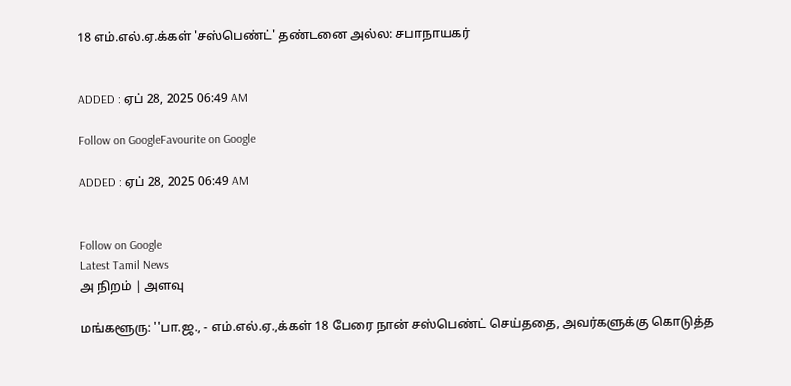18 எம்.எல்.ஏ.க்கள் 'சஸ்பெண்ட்' தண்டனை அல்ல: சபாநாயகர்


ADDED : ஏப் 28, 2025 06:49 AM

Follow on GoogleFavourite on Google

ADDED : ஏப் 28, 2025 06:49 AM


Follow on Google
Latest Tamil News
அ நிறம் | அளவு

மங்களூரு: ''பா.ஜ., - எம்.எல்.ஏ.,க்கள் 18 பேரை நான் சஸ்பெண்ட் செய்ததை, அவர்களுக்கு கொடுத்த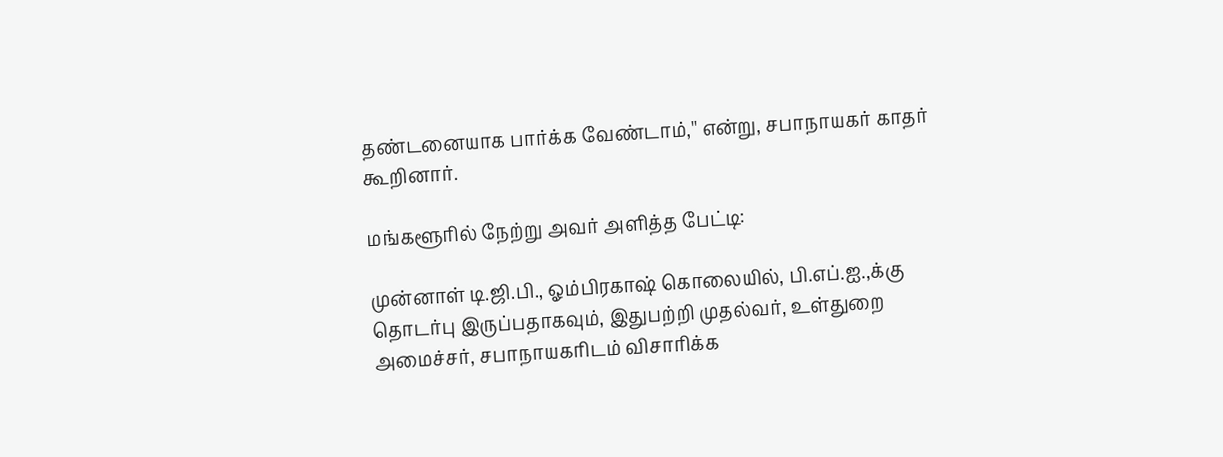தண்டனையாக பார்க்க வேண்டாம்,'' என்று, சபாநாயகர் காதர் கூறினார்.

மங்களூரில் நேற்று அவர் அளித்த பேட்டி:

முன்னாள் டி.ஜி.பி., ஓம்பிரகாஷ் கொலையில், பி.எப்.ஐ.,க்கு தொடர்பு இருப்பதாகவும், இதுபற்றி முதல்வர், உள்துறை அமைச்சர், சபாநாயகரிடம் விசாரிக்க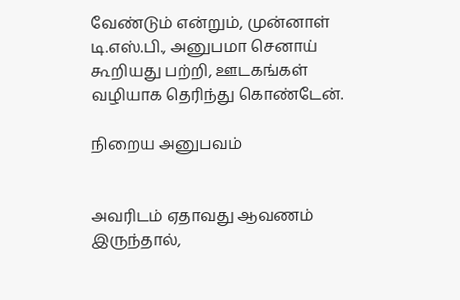வேண்டும் என்றும், முன்னாள் டி.எஸ்.பி., அனுபமா செனாய் கூறியது பற்றி, ஊடகங்கள் வழியாக தெரிந்து கொண்டேன்.

நிறைய அனுபவம்


அவரிடம் ஏதாவது ஆவணம் இருந்தால்,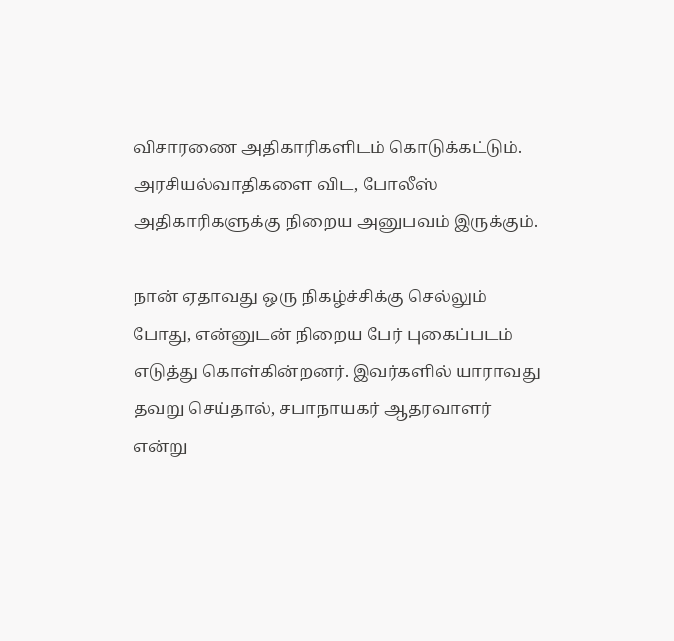விசாரணை அதிகாரிகளிடம் கொடுக்கட்டும். அரசியல்வாதிகளை விட, போலீஸ் அதிகாரிகளுக்கு நிறைய அனுபவம் இருக்கும்.

நான் ஏதாவது ஒரு நிகழ்ச்சிக்கு செல்லும் போது, என்னுடன் நிறைய பேர் புகைப்படம் எடுத்து கொள்கின்றனர். இவர்களில் யாராவது தவறு செய்தால், சபாநாயகர் ஆதரவாளர் என்று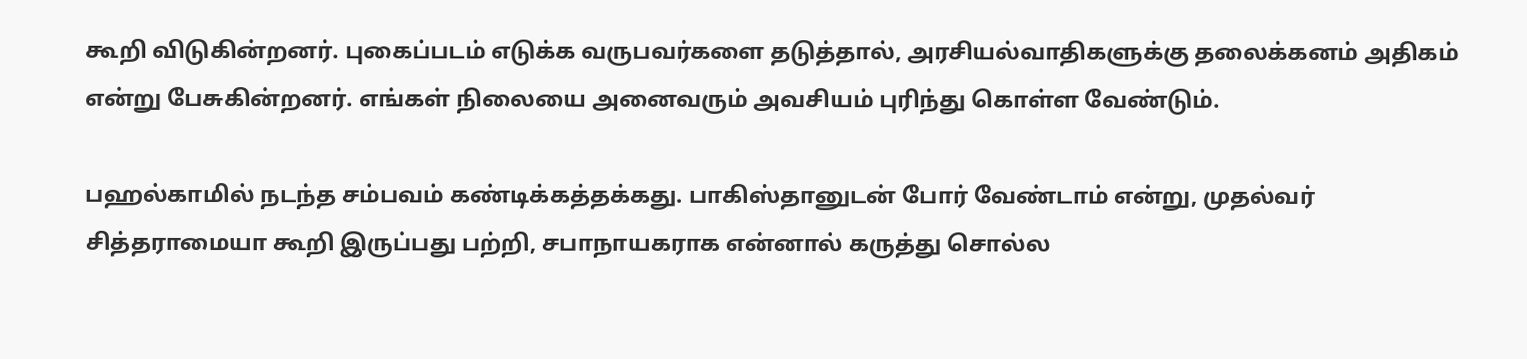கூறி விடுகின்றனர். புகைப்படம் எடுக்க வருபவர்களை தடுத்தால், அரசியல்வாதிகளுக்கு தலைக்கனம் அதிகம் என்று பேசுகின்றனர். எங்கள் நிலையை அனைவரும் அவசியம் புரிந்து கொள்ள வேண்டும்.

பஹல்காமில் நடந்த சம்பவம் கண்டிக்கத்தக்கது. பாகிஸ்தானுடன் போர் வேண்டாம் என்று, முதல்வர் சித்தராமையா கூறி இருப்பது பற்றி, சபாநாயகராக என்னால் கருத்து சொல்ல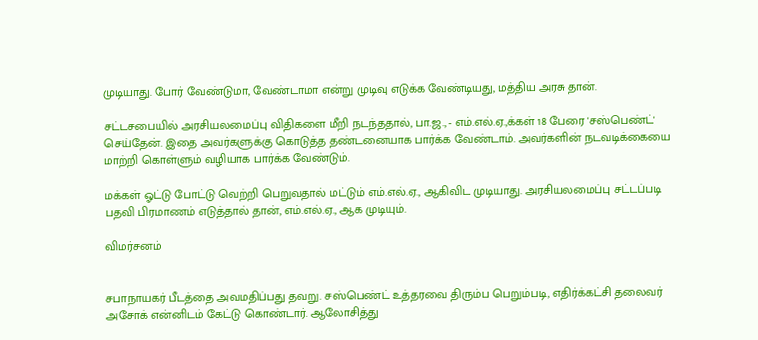முடியாது. போர் வேண்டுமா, வேண்டாமா என்று முடிவு எடுக்க வேண்டியது, மத்திய அரசு தான்.

சட்டசபையில் அரசியலமைப்பு விதிகளை மீறி நடந்ததால், பா.ஜ., - எம்.எல்.ஏ.,க்கள் 18 பேரை 'சஸ்பெண்ட்' செய்தேன். இதை அவர்களுக்கு கொடுத்த தண்டனையாக பார்க்க வேண்டாம். அவர்களின் நடவடிக்கையை மாற்றி கொள்ளும் வழியாக பார்க்க வேண்டும்.

மக்கள் ஓட்டு போட்டு வெற்றி பெறுவதால் மட்டும் எம்.எல்.ஏ., ஆகிவிட முடியாது. அரசியலமைப்பு சட்டப்படி பதவி பிரமாணம் எடுத்தால் தான், எம்.எல்.ஏ., ஆக முடியும்.

விமர்சனம்


சபாநாயகர் பீடத்தை அவமதிப்பது தவறு. சஸ்பெண்ட் உத்தரவை திரும்ப பெறும்படி, எதிர்க்கட்சி தலைவர் அசோக் என்னிடம் கேட்டு கொண்டார். ஆலோசித்து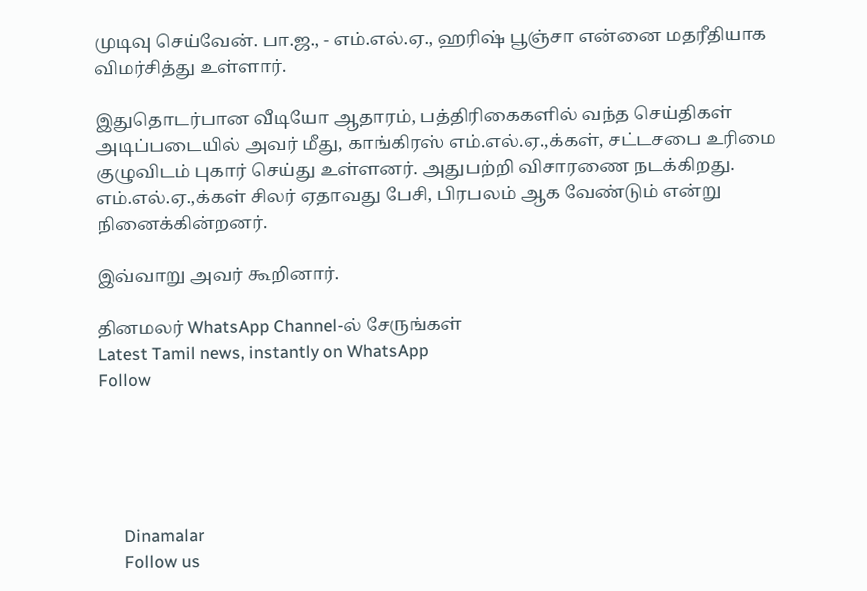முடிவு செய்வேன். பா.ஜ., - எம்.எல்.ஏ., ஹரிஷ் பூஞ்சா என்னை மதரீதியாக விமர்சித்து உள்ளார்.

இதுதொடர்பான வீடியோ ஆதாரம், பத்திரிகைகளில் வந்த செய்திகள் அடிப்படையில் அவர் மீது, காங்கிரஸ் எம்.எல்.ஏ.,க்கள், சட்டசபை உரிமை குழுவிடம் புகார் செய்து உள்ளனர். அதுபற்றி விசாரணை நடக்கிறது. எம்.எல்.ஏ.,க்கள் சிலர் ஏதாவது பேசி, பிரபலம் ஆக வேண்டும் என்று நினைக்கின்றனர்.

இவ்வாறு அவர் கூறினார்.

தினமலர் WhatsApp Channel-ல் சேருங்கள்
Latest Tamil news, instantly on WhatsApp
Follow





      Dinamalar
      Follow us